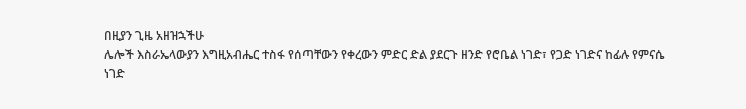በዚያን ጊዜ አዘዝኋችሁ
ሌሎች እስራኤላውያን እግዚአብሔር ተስፋ የሰጣቸውን የቀረውን ምድር ድል ያደርጉ ዘንድ የሮቤል ነገድ፣ የጋድ ነገድና ከፊሉ የምናሴ ነገድ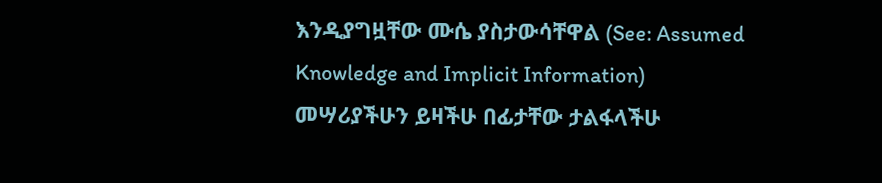እንዲያግዟቸው ሙሴ ያስታውሳቸዋል (See: Assumed Knowledge and Implicit Information)
መሣሪያችሁን ይዛችሁ በፊታቸው ታልፋላችሁ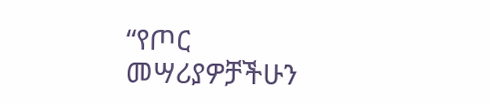“የጦር መሣሪያዎቻችሁን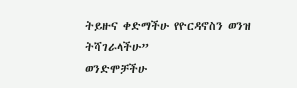ትይዙና ቀድማችሁ የዮርዳኖስን ወንዝ ትሻገራላችሁ”
ወንድሞቻችሁ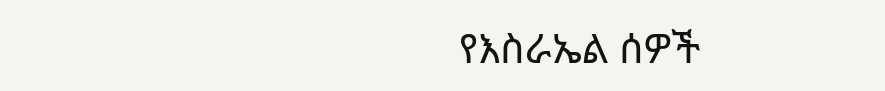የእስራኤል ሰዎች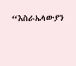“እስራኤላውያን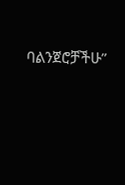ባልንጀሮቻችሁ”